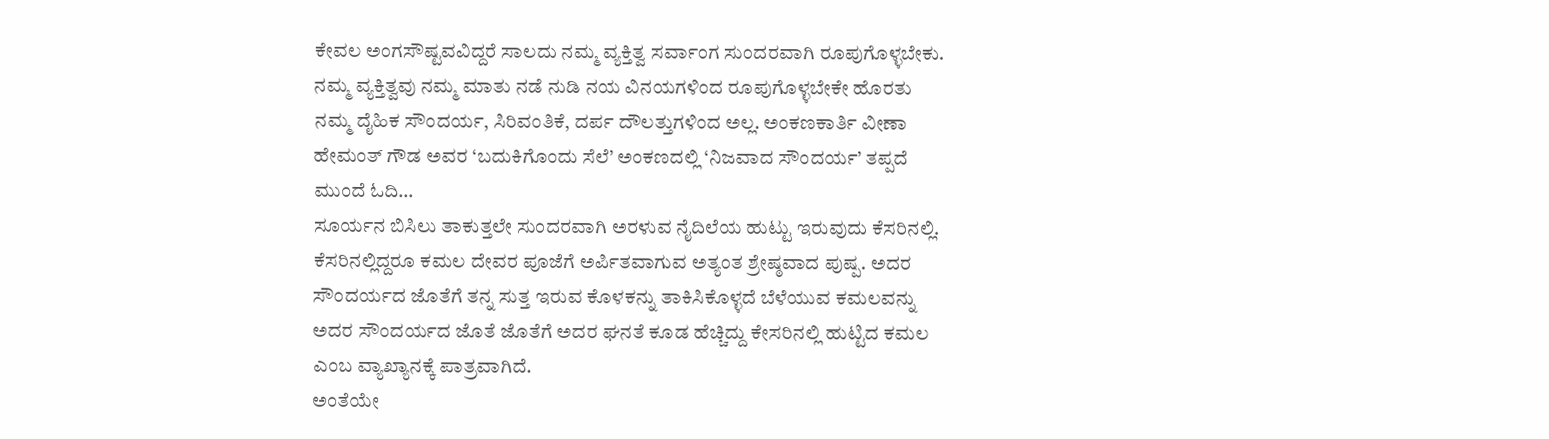ಕೇವಲ ಅಂಗಸೌಷ್ಟವವಿದ್ದರೆ ಸಾಲದು ನಮ್ಮ ವ್ಯಕ್ತಿತ್ವ ಸರ್ವಾಂಗ ಸುಂದರವಾಗಿ ರೂಪುಗೊಳ್ಳಬೇಕು. ನಮ್ಮ ವ್ಯಕ್ತಿತ್ವವು ನಮ್ಮ ಮಾತು ನಡೆ ನುಡಿ ನಯ ವಿನಯಗಳಿಂದ ರೂಪುಗೊಳ್ಳಬೇಕೇ ಹೊರತು ನಮ್ಮ ದೈಹಿಕ ಸೌಂದರ್ಯ, ಸಿರಿವಂತಿಕೆ, ದರ್ಪ ದೌಲತ್ತುಗಳಿಂದ ಅಲ್ಲ. ಅಂಕಣಕಾರ್ತಿ ವೀಣಾ ಹೇಮಂತ್ ಗೌಡ ಅವರ ‘ಬದುಕಿಗೊಂದು ಸೆಲೆ’ ಅಂಕಣದಲ್ಲಿ ‘ನಿಜವಾದ ಸೌಂದರ್ಯ’ ತಪ್ಪದೆ ಮುಂದೆ ಓದಿ…
ಸೂರ್ಯನ ಬಿಸಿಲು ತಾಕುತ್ತಲೇ ಸುಂದರವಾಗಿ ಅರಳುವ ನೈದಿಲೆಯ ಹುಟ್ಟು ಇರುವುದು ಕೆಸರಿನಲ್ಲಿ. ಕೆಸರಿನಲ್ಲಿದ್ದರೂ ಕಮಲ ದೇವರ ಪೂಜೆಗೆ ಅರ್ಪಿತವಾಗುವ ಅತ್ಯಂತ ಶ್ರೇಷ್ಠವಾದ ಪುಷ್ಪ. ಅದರ ಸೌಂದರ್ಯದ ಜೊತೆಗೆ ತನ್ನ ಸುತ್ತ ಇರುವ ಕೊಳಕನ್ನು ತಾಕಿಸಿಕೊಳ್ಳದೆ ಬೆಳೆಯುವ ಕಮಲವನ್ನು ಅದರ ಸೌಂದರ್ಯದ ಜೊತೆ ಜೊತೆಗೆ ಅದರ ಘನತೆ ಕೂಡ ಹೆಚ್ಚಿದ್ದು ಕೇಸರಿನಲ್ಲಿ ಹುಟ್ಟಿದ ಕಮಲ ಎಂಬ ವ್ಯಾಖ್ಯಾನಕ್ಕೆ ಪಾತ್ರವಾಗಿದೆ.
ಅಂತೆಯೇ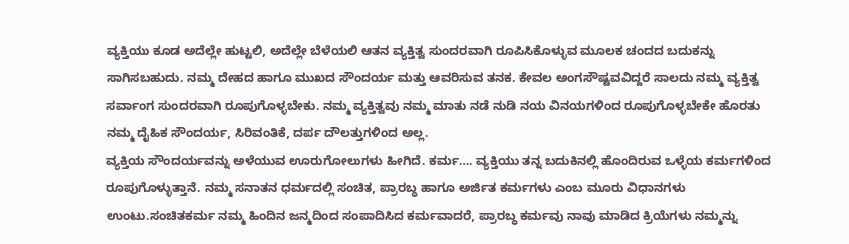ವ್ಯಕ್ತಿಯು ಕೂಡ ಅದೆಲ್ಲೇ ಹುಟ್ಟಲಿ, ಅದೆಲ್ಲೇ ಬೆಳೆಯಲಿ ಆತನ ವ್ಯಕ್ತಿತ್ವ ಸುಂದರವಾಗಿ ರೂಪಿಸಿಕೊಳ್ಳುವ ಮೂಲಕ ಚಂದದ ಬದುಕನ್ನು ಸಾಗಿಸಬಹುದು. ನಮ್ಮ ದೇಹದ ಹಾಗೂ ಮುಖದ ಸೌಂದರ್ಯ ಮತ್ತು ಆವರಿಸುವ ತನಕ. ಕೇವಲ ಅಂಗಸೌಷ್ಟವವಿದ್ದರೆ ಸಾಲದು ನಮ್ಮ ವ್ಯಕ್ತಿತ್ವ ಸರ್ವಾಂಗ ಸುಂದರವಾಗಿ ರೂಪುಗೊಳ್ಳಬೇಕು. ನಮ್ಮ ವ್ಯಕ್ತಿತ್ವವು ನಮ್ಮ ಮಾತು ನಡೆ ನುಡಿ ನಯ ವಿನಯಗಳಿಂದ ರೂಪುಗೊಳ್ಳಬೇಕೇ ಹೊರತು ನಮ್ಮ ದೈಹಿಕ ಸೌಂದರ್ಯ, ಸಿರಿವಂತಿಕೆ, ದರ್ಪ ದೌಲತ್ತುಗಳಿಂದ ಅಲ್ಲ.
ವ್ಯಕ್ತಿಯ ಸೌಂದರ್ಯವನ್ನು ಅಳೆಯುವ ಊರುಗೋಲುಗಳು ಹೀಗಿದೆ. ಕರ್ಮ…. ವ್ಯಕ್ತಿಯು ತನ್ನ ಬದುಕಿನಲ್ಲಿ ಹೊಂದಿರುವ ಒಳ್ಳೆಯ ಕರ್ಮಗಳಿಂದ ರೂಪುಗೊಳ್ಳುತ್ತಾನೆ. ನಮ್ಮ ಸನಾತನ ಧರ್ಮದಲ್ಲಿ ಸಂಚಿತ, ಪ್ರಾರಬ್ಧ ಹಾಗೂ ಅರ್ಜಿತ ಕರ್ಮಗಳು ಎಂಬ ಮೂರು ವಿಧಾನಗಳು ಉಂಟು.ಸಂಚಿತಕರ್ಮ ನಮ್ಮ ಹಿಂದಿನ ಜನ್ಮದಿಂದ ಸಂಪಾದಿಸಿದ ಕರ್ಮವಾದರೆ, ಪ್ರಾರಬ್ಧ ಕರ್ಮವು ನಾವು ಮಾಡಿದ ಕ್ರಿಯೆಗಳು ನಮ್ಮನ್ನು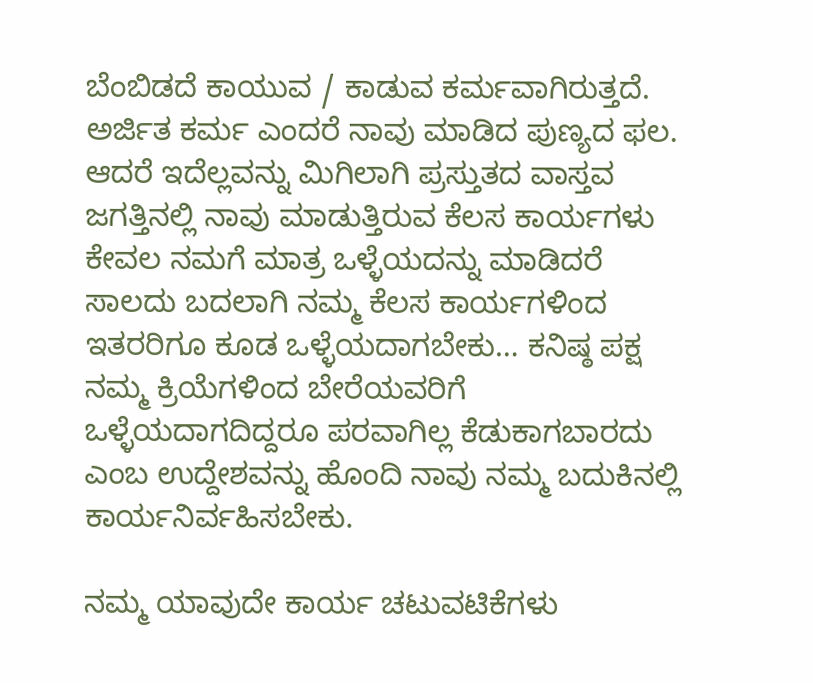ಬೆಂಬಿಡದೆ ಕಾಯುವ / ಕಾಡುವ ಕರ್ಮವಾಗಿರುತ್ತದೆ. ಅರ್ಜಿತ ಕರ್ಮ ಎಂದರೆ ನಾವು ಮಾಡಿದ ಪುಣ್ಯದ ಫಲ.
ಆದರೆ ಇದೆಲ್ಲವನ್ನು ಮಿಗಿಲಾಗಿ ಪ್ರಸ್ತುತದ ವಾಸ್ತವ ಜಗತ್ತಿನಲ್ಲಿ ನಾವು ಮಾಡುತ್ತಿರುವ ಕೆಲಸ ಕಾರ್ಯಗಳು ಕೇವಲ ನಮಗೆ ಮಾತ್ರ ಒಳ್ಳೆಯದನ್ನು ಮಾಡಿದರೆ ಸಾಲದು ಬದಲಾಗಿ ನಮ್ಮ ಕೆಲಸ ಕಾರ್ಯಗಳಿಂದ ಇತರರಿಗೂ ಕೂಡ ಒಳ್ಳೆಯದಾಗಬೇಕು… ಕನಿಷ್ಠ ಪಕ್ಷ ನಮ್ಮ ಕ್ರಿಯೆಗಳಿಂದ ಬೇರೆಯವರಿಗೆ ಒಳ್ಳೆಯದಾಗದಿದ್ದರೂ ಪರವಾಗಿಲ್ಲ ಕೆಡುಕಾಗಬಾರದು ಎಂಬ ಉದ್ದೇಶವನ್ನು ಹೊಂದಿ ನಾವು ನಮ್ಮ ಬದುಕಿನಲ್ಲಿ ಕಾರ್ಯನಿರ್ವಹಿಸಬೇಕು.

ನಮ್ಮ ಯಾವುದೇ ಕಾರ್ಯ ಚಟುವಟಿಕೆಗಳು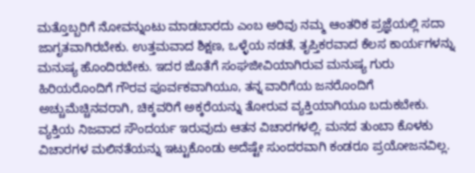ಮತ್ತೊಬ್ಬರಿಗೆ ನೋವನ್ನುಂಟು ಮಾಡಬಾರದು ಎಂಬ ಅರಿವು ನಮ್ಮ ಆಂತರಿಕ ಪ್ರಜ್ಞೆಯಲ್ಲಿ ಸದಾ ಜಾಗೃತವಾಗಿರಬೇಕು. ಉತ್ತಮವಾದ ಶಿಕ್ಷಣ, ಒಳ್ಳೆಯ ನಡತೆ, ತೃಪ್ತಿಕರವಾದ ಕೆಲಸ ಕಾರ್ಯಗಳನ್ನು ಮನುಷ್ಯ ಹೊಂದಿರಬೇಕು. ಇದರ ಜೊತೆಗೆ ಸಂಘಜೀವಿಯಾಗಿರುವ ಮನುಷ್ಯ ಗುರು ಹಿರಿಯರೊಂದಿಗೆ ಗೌರವ ಪೂರ್ವಕವಾಗಿಯೂ, ತನ್ನ ವಾರಿಗೆಯ ಜನರೊಂದಿಗೆ ಅಚ್ಚುಮೆಚ್ಚಿನವರಾಗಿ, ಚಿಕ್ಕವರಿಗೆ ಅಕ್ಕರೆಯನ್ನು ತೋರುವ ವ್ಯಕ್ತಿಯಾಗಿಯೂ ಬದುಕಬೇಕು.
ವ್ಯಕ್ತಿಯ ನಿಜವಾದ ಸೌಂದರ್ಯ ಇರುವುದು ಆತನ ವಿಚಾರಗಳಲ್ಲಿ. ಮನದ ತುಂಬಾ ಕೊಳಕು ವಿಚಾರಗಳ ಮಲಿನತೆಯನ್ನು ಇಟ್ಟುಕೊಂಡು ಅದೆಷ್ಟೇ ಸುಂದರವಾಗಿ ಕಂಡರೂ ಪ್ರಯೋಜನವಿಲ್ಲ.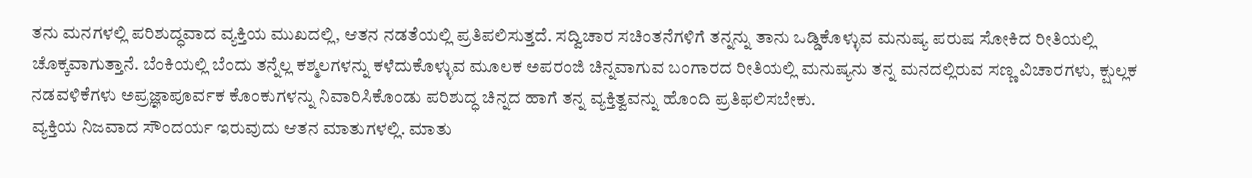ತನು ಮನಗಳಲ್ಲಿ ಪರಿಶುದ್ಧವಾದ ವ್ಯಕ್ತಿಯ ಮುಖದಲ್ಲಿ, ಆತನ ನಡತೆಯಲ್ಲಿ ಪ್ರತಿಪಲಿಸುತ್ತದೆ. ಸದ್ವಿಚಾರ ಸಚಿಂತನೆಗಳಿಗೆ ತನ್ನನ್ನು ತಾನು ಒಡ್ಡಿಕೊಳ್ಳುವ ಮನುಷ್ಯ ಪರುಷ ಸೋಕಿದ ರೀತಿಯಲ್ಲಿ ಚೊಕ್ಕವಾಗುತ್ತಾನೆ. ಬೆಂಕಿಯಲ್ಲಿ ಬೆಂದು ತನ್ನೆಲ್ಲ ಕಶ್ಮಲಗಳನ್ನು ಕಳೆದುಕೊಳ್ಳುವ ಮೂಲಕ ಅಪರಂಜಿ ಚಿನ್ನವಾಗುವ ಬಂಗಾರದ ರೀತಿಯಲ್ಲಿ ಮನುಷ್ಯನು ತನ್ನ ಮನದಲ್ಲಿರುವ ಸಣ್ಣ ವಿಚಾರಗಳು, ಕ್ಷುಲ್ಲಕ ನಡವಳಿಕೆಗಳು ಅಪ್ರಜ್ಞಾಪೂರ್ವಕ ಕೊಂಕುಗಳನ್ನು ನಿವಾರಿಸಿಕೊಂಡು ಪರಿಶುದ್ಧ ಚಿನ್ನದ ಹಾಗೆ ತನ್ನ ವ್ಯಕ್ತಿತ್ವವನ್ನು ಹೊಂದಿ ಪ್ರತಿಫಲಿಸಬೇಕು.
ವ್ಯಕ್ತಿಯ ನಿಜವಾದ ಸೌಂದರ್ಯ ಇರುವುದು ಆತನ ಮಾತುಗಳಲ್ಲಿ. ಮಾತು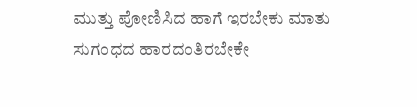ಮುತ್ತು ಪೋಣಿಸಿದ ಹಾಗೆ ಇರಬೇಕು ಮಾತು ಸುಗಂಧದ ಹಾರದಂತಿರಬೇಕೇ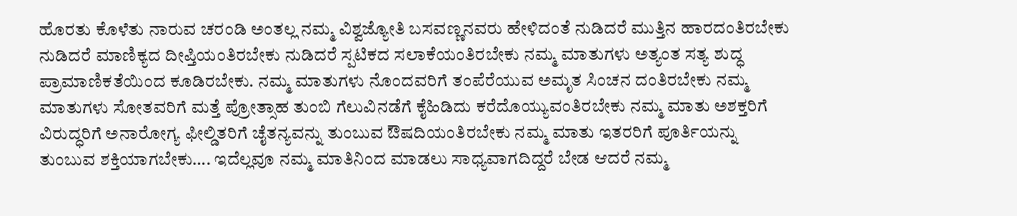ಹೊರತು ಕೊಳೆತು ನಾರುವ ಚರಂಡಿ ಅಂತಲ್ಲ ನಮ್ಮ ವಿಶ್ವಜ್ಯೋತಿ ಬಸವಣ್ಣನವರು ಹೇಳಿದಂತೆ ನುಡಿದರೆ ಮುತ್ತಿನ ಹಾರದಂತಿರಬೇಕು ನುಡಿದರೆ ಮಾಣಿಕ್ಯದ ದೀಪ್ತಿಯಂತಿರಬೇಕು ನುಡಿದರೆ ಸ್ಪಟಿಕದ ಸಲಾಕೆಯಂತಿರಬೇಕು ನಮ್ಮ ಮಾತುಗಳು ಅತ್ಯಂತ ಸತ್ಯ ಶುದ್ಧ ಪ್ರಾಮಾಣಿಕತೆಯಿಂದ ಕೂಡಿರಬೇಕು. ನಮ್ಮ ಮಾತುಗಳು ನೊಂದವರಿಗೆ ತಂಪೆರೆಯುವ ಅಮೃತ ಸಿಂಚನ ದಂತಿರಬೇಕು ನಮ್ಮ ಮಾತುಗಳು ಸೋತವರಿಗೆ ಮತ್ತೆ ಪ್ರೋತ್ಸಾಹ ತುಂಬಿ ಗೆಲುವಿನಡೆಗೆ ಕೈಹಿಡಿದು ಕರೆದೊಯ್ಯುವಂತಿರಬೇಕು ನಮ್ಮ ಮಾತು ಅಶಕ್ತರಿಗೆ ವಿರುದ್ಧರಿಗೆ ಅನಾರೋಗ್ಯ ಫೀಲ್ಡಿತರಿಗೆ ಚೈತನ್ಯವನ್ನು ತುಂಬುವ ಔಷದಿಯಂತಿರಬೇಕು ನಮ್ಮ ಮಾತು ಇತರರಿಗೆ ಪೂರ್ತಿಯನ್ನು ತುಂಬುವ ಶಕ್ತಿಯಾಗಬೇಕು…. ಇದೆಲ್ಲವೂ ನಮ್ಮ ಮಾತಿನಿಂದ ಮಾಡಲು ಸಾಧ್ಯವಾಗದಿದ್ದರೆ ಬೇಡ ಆದರೆ ನಮ್ಮ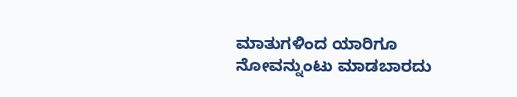ಮಾತುಗಳಿಂದ ಯಾರಿಗೂ ನೋವನ್ನುಂಟು ಮಾಡಬಾರದು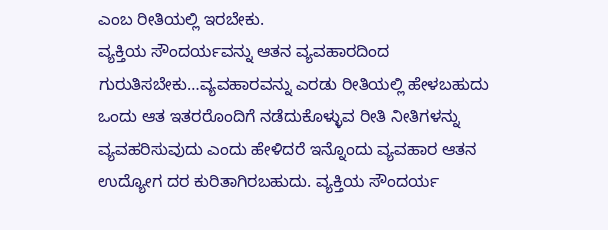ಎಂಬ ರೀತಿಯಲ್ಲಿ ಇರಬೇಕು.
ವ್ಯಕ್ತಿಯ ಸೌಂದರ್ಯವನ್ನು ಆತನ ವ್ಯವಹಾರದಿಂದ ಗುರುತಿಸಬೇಕು…ವ್ಯವಹಾರವನ್ನು ಎರಡು ರೀತಿಯಲ್ಲಿ ಹೇಳಬಹುದು ಒಂದು ಆತ ಇತರರೊಂದಿಗೆ ನಡೆದುಕೊಳ್ಳುವ ರೀತಿ ನೀತಿಗಳನ್ನು ವ್ಯವಹರಿಸುವುದು ಎಂದು ಹೇಳಿದರೆ ಇನ್ನೊಂದು ವ್ಯವಹಾರ ಆತನ ಉದ್ಯೋಗ ದರ ಕುರಿತಾಗಿರಬಹುದು. ವ್ಯಕ್ತಿಯ ಸೌಂದರ್ಯ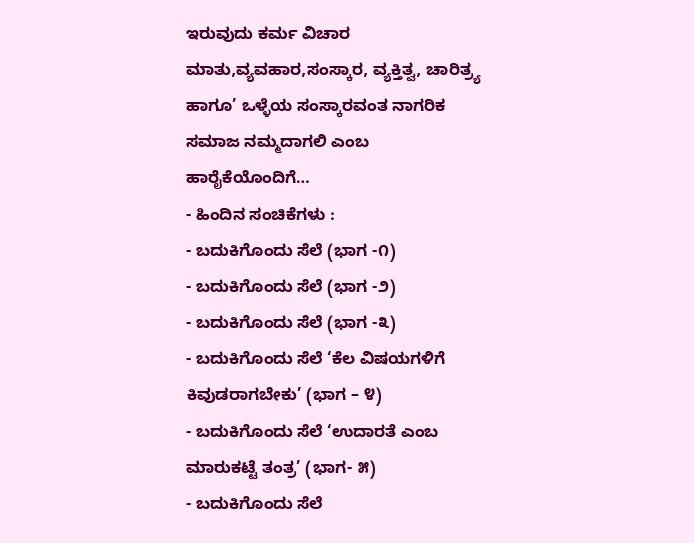ಇರುವುದು ಕರ್ಮ ವಿಚಾರ ಮಾತು,ವ್ಯವಹಾರ,ಸಂಸ್ಕಾರ, ವ್ಯಕ್ತಿತ್ವ, ಚಾರಿತ್ರ್ಯ ಹಾಗೂ’ ಒಳ್ಳೆಯ ಸಂಸ್ಕಾರವಂತ ನಾಗರಿಕ ಸಮಾಜ ನಮ್ಮದಾಗಲಿ ಎಂಬ ಹಾರೈಕೆಯೊಂದಿಗೆ…
- ಹಿಂದಿನ ಸಂಚಿಕೆಗಳು :
- ಬದುಕಿಗೊಂದು ಸೆಲೆ (ಭಾಗ -೧)
- ಬದುಕಿಗೊಂದು ಸೆಲೆ (ಭಾಗ -೨)
- ಬದುಕಿಗೊಂದು ಸೆಲೆ (ಭಾಗ -೩)
- ಬದುಕಿಗೊಂದು ಸೆಲೆ ‘ಕೆಲ ವಿಷಯಗಳಿಗೆ ಕಿವುಡರಾಗಬೇಕು’ (ಭಾಗ – ೪)
- ಬದುಕಿಗೊಂದು ಸೆಲೆ ‘ಉದಾರತೆ ಎಂಬ ಮಾರುಕಟ್ಟೆ ತಂತ್ರ’ (ಭಾಗ- ೫)
- ಬದುಕಿಗೊಂದು ಸೆಲೆ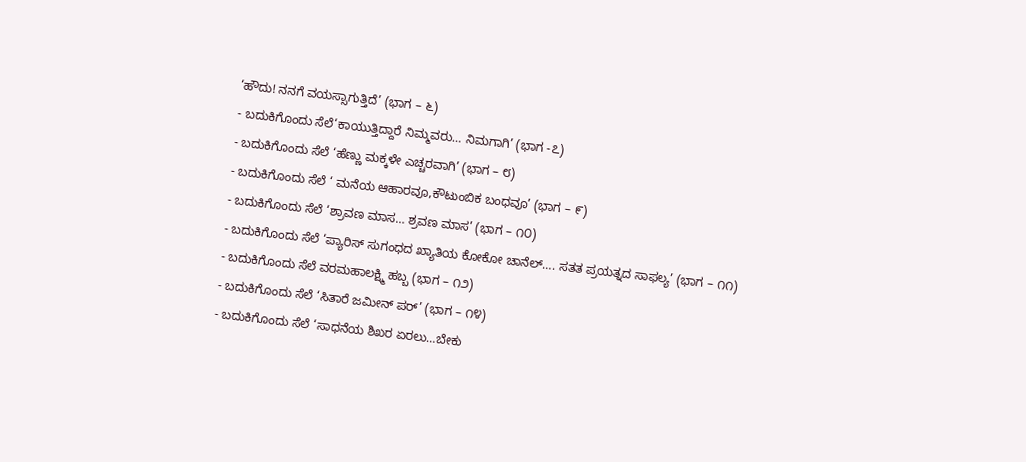‘ಹೌದು! ನನಗೆ ವಯಸ್ಸಾಗುತ್ತಿದೆ’ (ಭಾಗ – ೬)
- ಬದುಕಿಗೊಂದು ಸೆಲೆ‘ಕಾಯುತ್ತಿದ್ದಾರೆ ನಿಮ್ಮವರು… ನಿಮಗಾಗಿ’ (ಭಾಗ -೭)
- ಬದುಕಿಗೊಂದು ಸೆಲೆ ‘ಹೆಣ್ಣು ಮಕ್ಕಳೇ ಎಚ್ಚರವಾಗಿ’ (ಭಾಗ – ೮)
- ಬದುಕಿಗೊಂದು ಸೆಲೆ ‘ ಮನೆಯ ಆಹಾರವೂ,ಕೌಟುಂಬಿಕ ಬಂಧವೂ’ (ಭಾಗ – ೯)
- ಬದುಕಿಗೊಂದು ಸೆಲೆ ‘ಶ್ರಾವಣ ಮಾಸ… ಶ್ರವಣ ಮಾಸ’ (ಭಾಗ – ೧೦)
- ಬದುಕಿಗೊಂದು ಸೆಲೆ ‘ಪ್ಯಾರಿಸ್ ಸುಗಂಧದ ಖ್ಯಾತಿಯ ಕೋಕೋ ಚಾನೆಲ್…. ಸತತ ಪ್ರಯತ್ನದ ಸಾಫಲ್ಯ’ (ಭಾಗ – ೧೧)
- ಬದುಕಿಗೊಂದು ಸೆಲೆ ವರಮಹಾಲಕ್ಷ್ಮಿ ಹಬ್ಬ (ಭಾಗ – ೧೨)
- ಬದುಕಿಗೊಂದು ಸೆಲೆ ‘ಸಿತಾರೆ ಜಮೀನ್ ಪರ್’ (ಭಾಗ – ೧೪)
- ಬದುಕಿಗೊಂದು ಸೆಲೆ ‘ಸಾಧನೆಯ ಶಿಖರ ಏರಲು…ಬೇಕು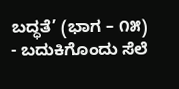ಬದ್ಧತೆ’ (ಭಾಗ – ೧೫)
- ಬದುಕಿಗೊಂದು ಸೆಲೆ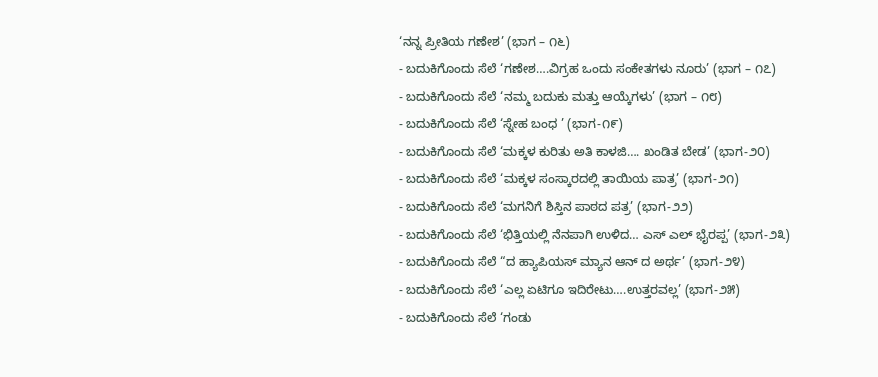‘ನನ್ನ ಪ್ರೀತಿಯ ಗಣೇಶ’ (ಭಾಗ – ೧೬)
- ಬದುಕಿಗೊಂದು ಸೆಲೆ ‘ಗಣೇಶ….ವಿಗ್ರಹ ಒಂದು ಸಂಕೇತಗಳು ನೂರು’ (ಭಾಗ – ೧೭)
- ಬದುಕಿಗೊಂದು ಸೆಲೆ ‘ನಮ್ಮ ಬದುಕು ಮತ್ತು ಆಯ್ಕೆಗಳು’ (ಭಾಗ – ೧೮)
- ಬದುಕಿಗೊಂದು ಸೆಲೆ ‘ಸ್ನೇಹ ಬಂಧ ’ (ಭಾಗ-೧೯)
- ಬದುಕಿಗೊಂದು ಸೆಲೆ ‘ಮಕ್ಕಳ ಕುರಿತು ಅತಿ ಕಾಳಜಿ…. ಖಂಡಿತ ಬೇಡ’ (ಭಾಗ-೨೦)
- ಬದುಕಿಗೊಂದು ಸೆಲೆ ‘ಮಕ್ಕಳ ಸಂಸ್ಕಾರದಲ್ಲಿ ತಾಯಿಯ ಪಾತ್ರ’ (ಭಾಗ-೨೧)
- ಬದುಕಿಗೊಂದು ಸೆಲೆ ‘ಮಗನಿಗೆ ಶಿಸ್ತಿನ ಪಾಠದ ಪತ್ರ’ (ಭಾಗ-೨೨)
- ಬದುಕಿಗೊಂದು ಸೆಲೆ ‘ಭಿತ್ತಿಯಲ್ಲಿ ನೆನಪಾಗಿ ಉಳಿದ… ಎಸ್ ಎಲ್ ಭೈರಪ್ಪ’ (ಭಾಗ-೨೩)
- ಬದುಕಿಗೊಂದು ಸೆಲೆ “ದ ಹ್ಯಾಪಿಯಸ್ ಮ್ಯಾನ ಆನ್ ದ ಅರ್ಥ’ (ಭಾಗ-೨೪)
- ಬದುಕಿಗೊಂದು ಸೆಲೆ ‘ಎಲ್ಲ ಏಟಿಗೂ ಇದಿರೇಟು….ಉತ್ತರವಲ್ಲ’ (ಭಾಗ-೨೫)
- ಬದುಕಿಗೊಂದು ಸೆಲೆ ‘ಗಂಡು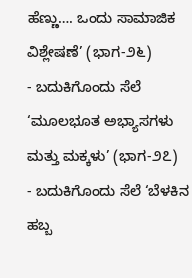ಹೆಣ್ಣು…. ಒಂದು ಸಾಮಾಜಿಕ ವಿಶ್ಲೇಷಣೆ’ (ಭಾಗ-೨೬)
- ಬದುಕಿಗೊಂದು ಸೆಲೆ ‘ಮೂಲಭೂತ ಅಭ್ಯಾಸಗಳು ಮತ್ತು ಮಕ್ಕಳು’ (ಭಾಗ-೨೭)
- ಬದುಕಿಗೊಂದು ಸೆಲೆ ‘ಬೆಳಕಿನ ಹಬ್ಬ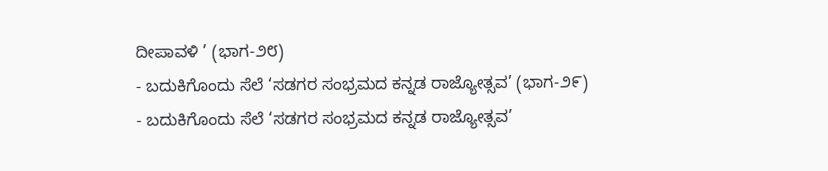ದೀಪಾವಳಿ ’ (ಭಾಗ-೨೮)
- ಬದುಕಿಗೊಂದು ಸೆಲೆ ‘ಸಡಗರ ಸಂಭ್ರಮದ ಕನ್ನಡ ರಾಜ್ಯೋತ್ಸವ’ (ಭಾಗ-೨೯)
- ಬದುಕಿಗೊಂದು ಸೆಲೆ ‘ಸಡಗರ ಸಂಭ್ರಮದ ಕನ್ನಡ ರಾಜ್ಯೋತ್ಸವ’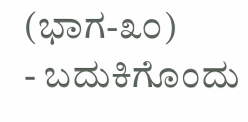(ಭಾಗ-೩೦)
- ಬದುಕಿಗೊಂದು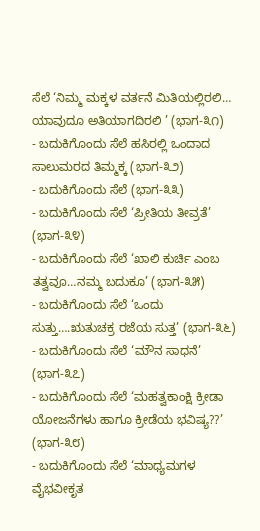ಸೆಲೆ ‘ನಿಮ್ಮ ಮಕ್ಕಳ ವರ್ತನೆ ಮಿತಿಯಲ್ಲಿರಲಿ… ಯಾವುದೂ ಅತಿಯಾಗದಿರಲಿ ’ (ಭಾಗ-೩೧)
- ಬದುಕಿಗೊಂದು ಸೆಲೆ ಹಸಿರಲ್ಲಿ ಒಂದಾದ ಸಾಲುಮರದ ತಿಮ್ಮಕ್ಕ (ಭಾಗ-೩೨)
- ಬದುಕಿಗೊಂದು ಸೆಲೆ (ಭಾಗ-೩೩)
- ಬದುಕಿಗೊಂದು ಸೆಲೆ ‘ಪ್ರೀತಿಯ ತೀವ್ರತೆ’ (ಭಾಗ-೩೪)
- ಬದುಕಿಗೊಂದು ಸೆಲೆ ‘ಖಾಲಿ ಕುರ್ಚಿ ಎಂಬ ತತ್ವವೂ…ನಮ್ಮ ಬದುಕೂ’ (ಭಾಗ-೩೫)
- ಬದುಕಿಗೊಂದು ಸೆಲೆ ‘ಒಂದು ಸುತ್ತು….ಋತುಚಕ್ರ ರಜೆಯ ಸುತ್ತ’ (ಭಾಗ-೩೬)
- ಬದುಕಿಗೊಂದು ಸೆಲೆ ‘ಮೌನ ಸಾಧನೆ’ (ಭಾಗ-೩೭)
- ಬದುಕಿಗೊಂದು ಸೆಲೆ ‘ಮಹತ್ವಕಾಂಕ್ಷಿ ಕ್ರೀಡಾ ಯೋಜನೆಗಳು ಹಾಗೂ ಕ್ರೀಡೆಯ ಭವಿಷ್ಯ??’ (ಭಾಗ-೩೮)
- ಬದುಕಿಗೊಂದು ಸೆಲೆ ‘ಮಾಧ್ಯಮಗಳ ವೈಭವೀಕೃತ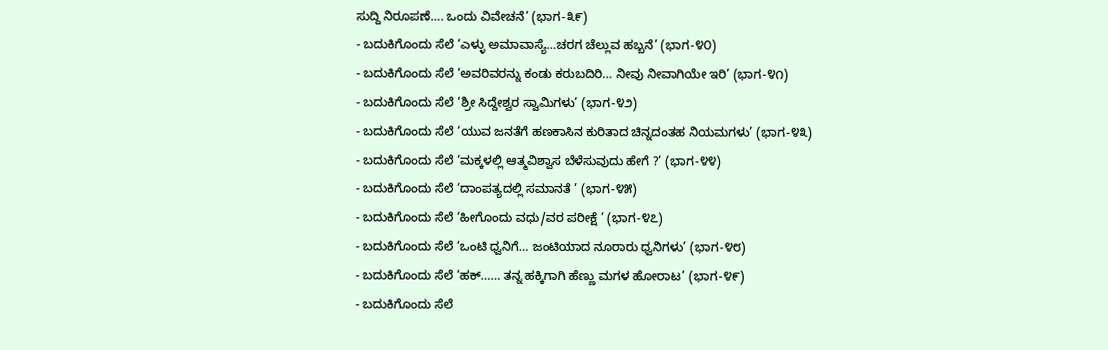ಸುದ್ದಿ ನಿರೂಪಣೆ…. ಒಂದು ವಿವೇಚನೆ’ (ಭಾಗ-೩೯)
- ಬದುಕಿಗೊಂದು ಸೆಲೆ ‘ಎಳ್ಳು ಅಮಾವಾಸ್ಯೆ…ಚರಗ ಚೆಲ್ಲುವ ಹಬ್ಬನೆ’ (ಭಾಗ-೪೦)
- ಬದುಕಿಗೊಂದು ಸೆಲೆ ‘ಅವರಿವರನ್ನು ಕಂಡು ಕರುಬದಿರಿ… ನೀವು ನೀವಾಗಿಯೇ ಇರಿ’ (ಭಾಗ-೪೧)
- ಬದುಕಿಗೊಂದು ಸೆಲೆ ‘ಶ್ರೀ ಸಿದ್ದೇಶ್ವರ ಸ್ವಾಮಿಗಳು’ (ಭಾಗ-೪೨)
- ಬದುಕಿಗೊಂದು ಸೆಲೆ ‘ಯುವ ಜನತೆಗೆ ಹಣಕಾಸಿನ ಕುರಿತಾದ ಚಿನ್ನದಂತಹ ನಿಯಮಗಳು’ (ಭಾಗ-೪೩)
- ಬದುಕಿಗೊಂದು ಸೆಲೆ ‘ಮಕ್ಕಳಲ್ಲಿ ಆತ್ಮವಿಶ್ವಾಸ ಬೆಳೆಸುವುದು ಹೇಗೆ ?’ (ಭಾಗ-೪೪)
- ಬದುಕಿಗೊಂದು ಸೆಲೆ ‘ದಾಂಪತ್ಯದಲ್ಲಿ ಸಮಾನತೆ ’ (ಭಾಗ-೪೫)
- ಬದುಕಿಗೊಂದು ಸೆಲೆ ‘ಹೀಗೊಂದು ವಧು/ವರ ಪರೀಕ್ಷೆ ’ (ಭಾಗ-೪೭)
- ಬದುಕಿಗೊಂದು ಸೆಲೆ ‘ಒಂಟಿ ಧ್ವನಿಗೆ… ಜಂಟಿಯಾದ ನೂರಾರು ಧ್ವನಿಗಳು’ (ಭಾಗ-೪೮)
- ಬದುಕಿಗೊಂದು ಸೆಲೆ ‘ಹಕ್…… ತನ್ನ ಹಕ್ಕಿಗಾಗಿ ಹೆಣ್ಣು ಮಗಳ ಹೋರಾಟ’ (ಭಾಗ-೪೯)
- ಬದುಕಿಗೊಂದು ಸೆಲೆ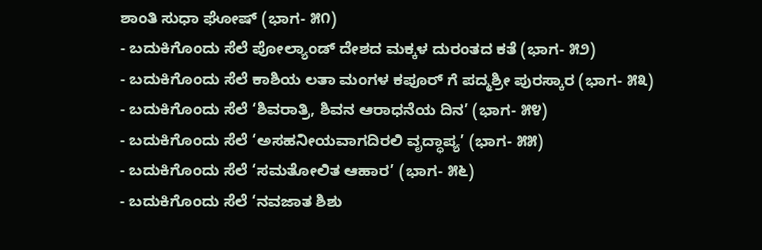ಶಾಂತಿ ಸುಧಾ ಘೋಷ್ (ಭಾಗ- ೫೧)
- ಬದುಕಿಗೊಂದು ಸೆಲೆ ಪೋಲ್ಯಾಂಡ್ ದೇಶದ ಮಕ್ಕಳ ದುರಂತದ ಕತೆ (ಭಾಗ- ೫೨)
- ಬದುಕಿಗೊಂದು ಸೆಲೆ ಕಾಶಿಯ ಲತಾ ಮಂಗಳ ಕಪೂರ್ ಗೆ ಪದ್ಮಶ್ರೀ ಪುರಸ್ಕಾರ (ಭಾಗ- ೫೩)
- ಬದುಕಿಗೊಂದು ಸೆಲೆ ‘ಶಿವರಾತ್ರಿ, ಶಿವನ ಆರಾಧನೆಯ ದಿನ’ (ಭಾಗ- ೫೪)
- ಬದುಕಿಗೊಂದು ಸೆಲೆ ‘ಅಸಹನೀಯವಾಗದಿರಲಿ ವೃದ್ಧಾಪ್ಯ’ (ಭಾಗ- ೫೫)
- ಬದುಕಿಗೊಂದು ಸೆಲೆ ‘ಸಮತೋಲಿತ ಆಹಾರ’ (ಭಾಗ- ೫೬)
- ಬದುಕಿಗೊಂದು ಸೆಲೆ ‘ನವಜಾತ ಶಿಶು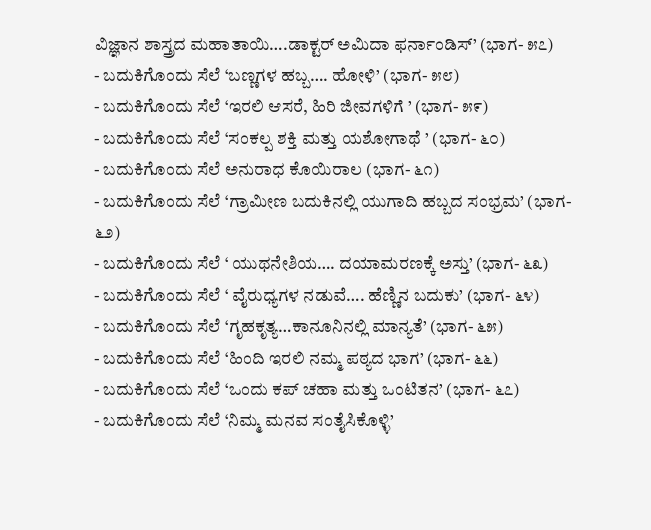ವಿಜ್ಞಾನ ಶಾಸ್ತ್ರದ ಮಹಾತಾಯಿ….ಡಾಕ್ಟರ್ ಅಮಿದಾ ಫರ್ನಾಂಡಿಸ್’ (ಭಾಗ- ೫೭)
- ಬದುಕಿಗೊಂದು ಸೆಲೆ ‘ಬಣ್ಣಗಳ ಹಬ್ಬ…. ಹೋಳಿ’ (ಭಾಗ- ೫೮)
- ಬದುಕಿಗೊಂದು ಸೆಲೆ ‘ಇರಲಿ ಆಸರೆ, ಹಿರಿ ಜೀವಗಳಿಗೆ ’ (ಭಾಗ- ೫೯)
- ಬದುಕಿಗೊಂದು ಸೆಲೆ ‘ಸಂಕಲ್ಪ ಶಕ್ತಿ ಮತ್ತು ಯಶೋಗಾಥೆ ’ (ಭಾಗ- ೬೦)
- ಬದುಕಿಗೊಂದು ಸೆಲೆ ಅನುರಾಧ ಕೊಯಿರಾಲ (ಭಾಗ- ೬೧)
- ಬದುಕಿಗೊಂದು ಸೆಲೆ ‘ಗ್ರಾಮೀಣ ಬದುಕಿನಲ್ಲಿ ಯುಗಾದಿ ಹಬ್ಬದ ಸಂಭ್ರಮ’ (ಭಾಗ- ೬೨)
- ಬದುಕಿಗೊಂದು ಸೆಲೆ ‘ ಯುಥನೇಶಿಯ…. ದಯಾಮರಣಕ್ಕೆ ಅಸ್ತು’ (ಭಾಗ- ೬೩)
- ಬದುಕಿಗೊಂದು ಸೆಲೆ ‘ ವೈರುಧ್ಯಗಳ ನಡುವೆ…. ಹೆಣ್ಣಿನ ಬದುಕು’ (ಭಾಗ- ೬೪)
- ಬದುಕಿಗೊಂದು ಸೆಲೆ ‘ಗೃಹಕೃತ್ಯ…ಕಾನೂನಿನಲ್ಲಿ ಮಾನ್ಯತೆ’ (ಭಾಗ- ೬೫)
- ಬದುಕಿಗೊಂದು ಸೆಲೆ ‘ಹಿಂದಿ ಇರಲಿ ನಮ್ಮ ಪಠ್ಯದ ಭಾಗ’ (ಭಾಗ- ೬೬)
- ಬದುಕಿಗೊಂದು ಸೆಲೆ ‘ಒಂದು ಕಪ್ ಚಹಾ ಮತ್ತು ಒಂಟಿತನ’ (ಭಾಗ- ೬೭)
- ಬದುಕಿಗೊಂದು ಸೆಲೆ ‘ನಿಮ್ಮ ಮನವ ಸಂತೈಸಿಕೊಳ್ಳಿ’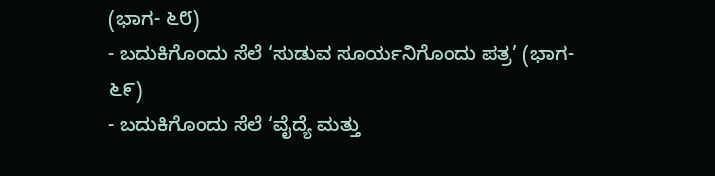(ಭಾಗ- ೬೮)
- ಬದುಕಿಗೊಂದು ಸೆಲೆ ‘ಸುಡುವ ಸೂರ್ಯನಿಗೊಂದು ಪತ್ರ’ (ಭಾಗ- ೬೯)
- ಬದುಕಿಗೊಂದು ಸೆಲೆ ‘ವೈದ್ಯೆ ಮತ್ತು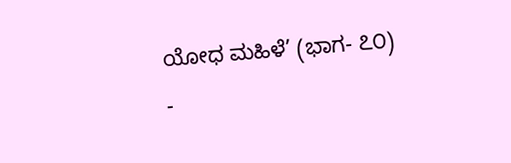ಯೋಧ ಮಹಿಳೆ’ (ಭಾಗ- ೭೦)
-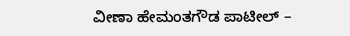ವೀಣಾ ಹೇಮಂತಗೌಡ ಪಾಟೀಲ್ –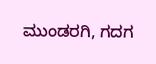ಮುಂಡರಗಿ, ಗದಗ